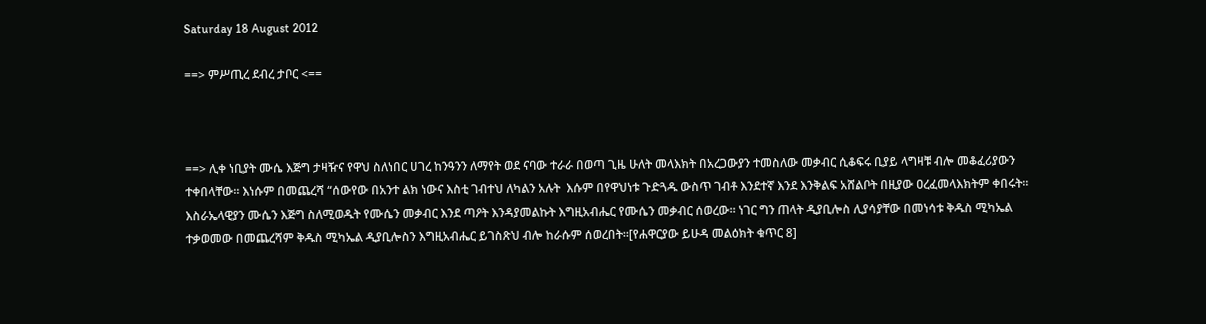Saturday 18 August 2012

==> ምሥጢረ ደብረ ታቦር <==



==> ሊቀ ነቢያት ሙሴ እጅግ ታዛዥና የዋህ ስለነበር ሀገረ ከንዓንን ለማየት ወደ ናባው ተራራ በወጣ ጊዜ ሁለት መላእክት በአረጋውያን ተመስለው መቃብር ሲቆፍሩ ቢያይ ላግዛቹ ብሎ መቆፈሪያውን ተቀበላቸው። እነሱም በመጨረሻ “ሰውየው በአንተ ልክ ነውና እስቲ ገብተህ ለካልን አሉት  እሱም በየዋህነቱ ጉድጓዱ ውስጥ ገብቶ እንደተኛ እንደ እንቅልፍ አሸልቦት በዚያው ዐረፈመላእክትም ቀበሩት። እስራኤላዊያን ሙሴን እጅግ ስለሚወዱት የሙሴን መቃብር እንደ ጣዖት እንዳያመልኩት እግዚአብሔር የሙሴን መቃብር ሰወረው። ነገር ግን ጠላት ዲያቢሎስ ሊያሳያቸው በመነሳቱ ቅዱስ ሚካኤል ተቃወመው በመጨረሻም ቅዱስ ሚካኤል ዲያቢሎስን እግዚአብሔር ይገስጽህ ብሎ ከራሱም ሰወረበት።[የሐዋርያው ይሁዳ መልዕክት ቁጥር 8]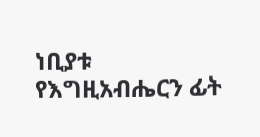ነቢያቱ የእግዚአብሔርን ፊት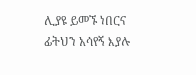ሊያዩ ይመኙ ነበርና ፊትህን አሳየኝ እያሉ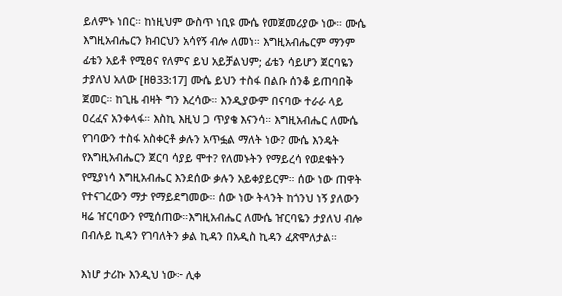ይለምኑ ነበር። ከነዚህም ውስጥ ነቢዩ ሙሴ የመጀመሪያው ነው። ሙሴ እግዚአብሔርን ክብርህን አሳየኝ ብሎ ለመነ። እግዚአብሔርም ማንም ፊቴን አይቶ የሚፀና የለምና ይህ አይቻልህም; ፊቴን ሳይሆን ጀርባዬን ታያለህ አለው [ዘፀ33:17] ሙሴ ይህን ተስፋ በልቡ ሰንቆ ይጠባበቅ ጀመር። ከጊዜ ብዛት ግን እረሳው። እንዲያውም በናባው ተራራ ላይ ዐረፈና አንቀላፋ። እስኪ እዚህ ጋ ጥያቄ እናንሳ። እግዚአብሔር ለሙሴ የገባውን ተስፋ አስቀርቶ ቃሉን አጥፏል ማለት ነው? ሙሴ እንዴት የእግዚአብሔርን ጀርባ ሳያይ ሞተ? የለመኑትን የማይረሳ የወደቁትን የሚያነሳ እግዚአብሔር እንደሰው ቃሉን አይቀያይርም። ሰው ነው ጠዋት የተናገረውን ማታ የማይደግመው። ሰው ነው ትላንት ከጎንህ ነኝ ያለውን ዛሬ ዠርባውን የሚሰጠው።እግዚአብሔር ለሙሴ ዠርባዬን ታያለህ ብሎ በብሉይ ኪዳን የገባለትን ቃል ኪዳን በአዲስ ኪዳን ፈጽሞለታል።

እነሆ ታሪኩ እንዲህ ነው፦ ሊቀ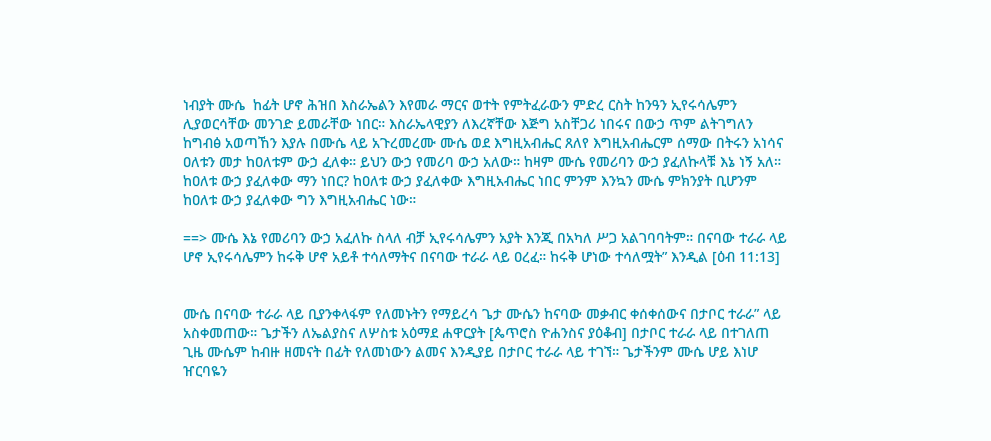ነብያት ሙሴ  ከፊት ሆኖ ሕዝበ እስራኤልን እየመራ ማርና ወተት የምትፈራውን ምድረ ርስት ከንዓን ኢየሩሳሌምን ሊያወርሳቸው መንገድ ይመራቸው ነበር። እስራኤላዊያን ለእረኛቸው እጅግ አስቸጋሪ ነበሩና በውኃ ጥም ልትገግለን ከግብፅ አወጣኸን እያሉ በሙሴ ላይ አጉረመረሙ ሙሴ ወደ እግዚአብሔር ጸለየ እግዚአብሔርም ሰማው በትሩን አነሳና ዐለቱን መታ ከዐለቱም ውኃ ፈለቀ። ይህን ውኃ የመሪባ ውኃ አለው። ከዛም ሙሴ የመሪባን ውኃ ያፈለኩላቹ እኔ ነኝ አለ። ከዐለቱ ውኃ ያፈለቀው ማን ነበር? ከዐለቱ ውኃ ያፈለቀው እግዚአብሔር ነበር ምንም እንኳን ሙሴ ምክንያት ቢሆንም ከዐለቱ ውኃ ያፈለቀው ግን እግዚአብሔር ነው።

==> ሙሴ እኔ የመሪባን ውኃ አፈለኩ ስላለ ብቻ ኢየሩሳሌምን አያት እንጂ በአካለ ሥጋ አልገባባትም። በናባው ተራራ ላይ ሆኖ ኢየሩሳሌምን ከሩቅ ሆኖ አይቶ ተሳለማትና በናባው ተራራ ላይ ዐረፈ። ከሩቅ ሆነው ተሳለሟት” እንዲል [ዕብ 11:13]


ሙሴ በናባው ተራራ ላይ ቢያንቀላፋም የለመኑትን የማይረሳ ጌታ ሙሴን ከናባው መቃብር ቀሰቀሰውና በታቦር ተራራ” ላይ አስቀመጠው። ጌታችን ለኤልያስና ለሦስቱ አዕማደ ሐዋርያት [ጴጥሮስ ዮሐንስና ያዕቆብ] በታቦር ተራራ ላይ በተገለጠ ጊዜ ሙሴም ከብዙ ዘመናት በፊት የለመነውን ልመና እንዲያይ በታቦር ተራራ ላይ ተገኘ። ጌታችንም ሙሴ ሆይ እነሆ ዠርባዬን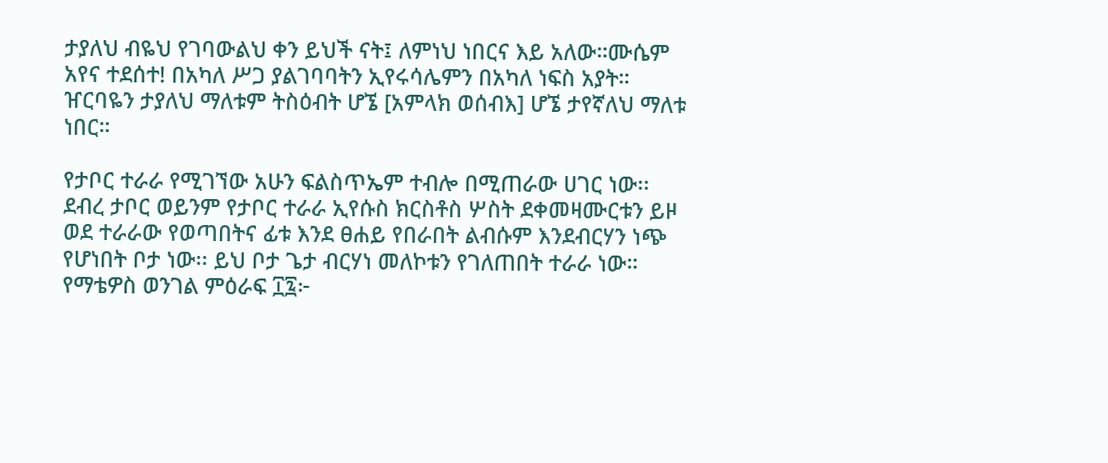ታያለህ ብዬህ የገባውልህ ቀን ይህች ናት፤ ለምነህ ነበርና እይ አለው።ሙሴም አየና ተደሰተ! በአካለ ሥጋ ያልገባባትን ኢየሩሳሌምን በአካለ ነፍስ አያት። ዠርባዬን ታያለህ ማለቱም ትስዕብት ሆኜ [አምላክ ወሰብእ] ሆኜ ታየኛለህ ማለቱ ነበር።

የታቦር ተራራ የሚገኘው አሁን ፍልስጥኤም ተብሎ በሚጠራው ሀገር ነው፡፡ ደብረ ታቦር ወይንም የታቦር ተራራ ኢየሱስ ክርስቶስ ሦስት ደቀመዛሙርቱን ይዞ ወደ ተራራው የወጣበትና ፊቱ እንደ ፀሐይ የበራበት ልብሱም እንደብርሃን ነጭ የሆነበት ቦታ ነው፡፡ ይህ ቦታ ጌታ ብርሃነ መለኮቱን የገለጠበት ተራራ ነው። የማቴዎስ ወንገል ምዕራፍ ፲፯፦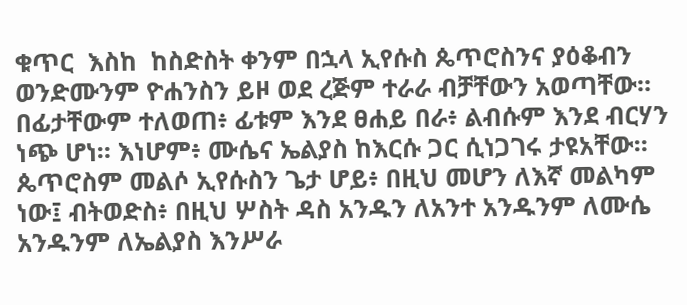ቁጥር  እስከ  ከስድስት ቀንም በኋላ ኢየሱስ ጴጥሮስንና ያዕቆብን ወንድሙንም ዮሐንስን ይዞ ወደ ረጅም ተራራ ብቻቸውን አወጣቸው። በፊታቸውም ተለወጠ፥ ፊቱም እንደ ፀሐይ በራ፥ ልብሱም እንደ ብርሃን ነጭ ሆነ። እነሆም፥ ሙሴና ኤልያስ ከእርሱ ጋር ሲነጋገሩ ታዩአቸው። ጴጥሮስም መልሶ ኢየሱስን ጌታ ሆይ፥ በዚህ መሆን ለእኛ መልካም ነው፤ ብትወድስ፥ በዚህ ሦስት ዳስ አንዱን ለአንተ አንዱንም ለሙሴ አንዱንም ለኤልያስ እንሥራ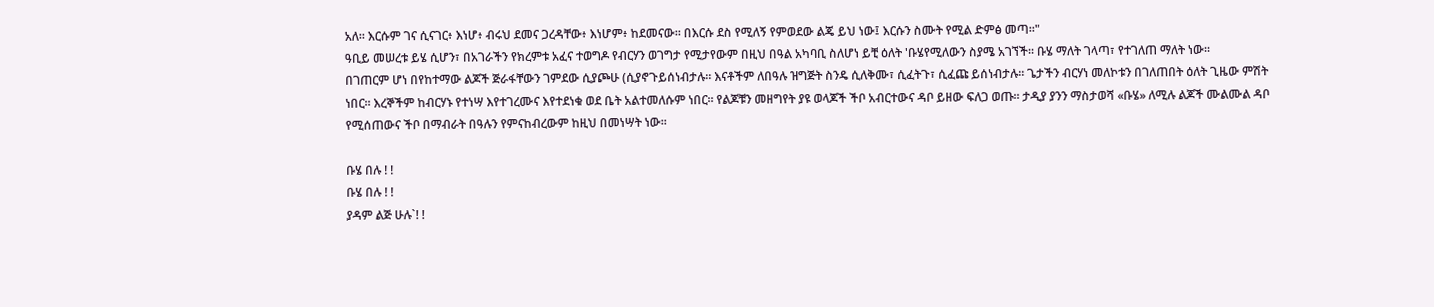አለ። እርሱም ገና ሲናገር፥ እነሆ፥ ብሩህ ደመና ጋረዳቸው፥ እነሆም፥ ከደመናው። በእርሱ ደስ የሚለኝ የምወደው ልጄ ይህ ነው፤ እርሱን ስሙት የሚል ድምፅ መጣ።"
ዓቢይ መሠረቱ ይሄ ሲሆን፣ በአገራችን የክረምቱ አፈና ተወግዶ የብርሃን ወገግታ የሚታየውም በዚህ በዓል አካባቢ ስለሆነ ይቺ ዕለት 'ቡሄየሚለውን ስያሜ አገኘች። ቡሄ ማለት ገላጣ፣ የተገለጠ ማለት ነው፡፡
በገጠርም ሆነ በየከተማው ልጆች ጅራፋቸውን ገምደው ሲያጮሁ (ሲያኖጉይሰነብታሉ። እናቶችም ለበዓሉ ዝግጅት ስንዴ ሲለቅሙ፣ ሲፈትጉ፣ ሲፈጩ ይሰነብታሉ። ጌታችን ብርሃነ መለኮቱን በገለጠበት ዕለት ጊዜው ምሽት ነበር፡፡ እረኞችም ከብርሃኑ የተነሣ እየተገረሙና እየተደነቁ ወደ ቤት አልተመለሱም ነበር፡፡ የልጆቹን መዘግየት ያዩ ወላጆች ችቦ አብርተውና ዳቦ ይዘው ፍለጋ ወጡ፡፡ ታዲያ ያንን ማስታወሻ «ቡሄ» ለሚሉ ልጆች ሙልሙል ዳቦ የሚሰጠውና ችቦ በማብራት በዓሉን የምናከብረውም ከዚህ በመነሣት ነው፡፡

ቡሄ በሉ ! !
ቡሄ በሉ ! !
ያዳም ልጅ ሁሉ`! !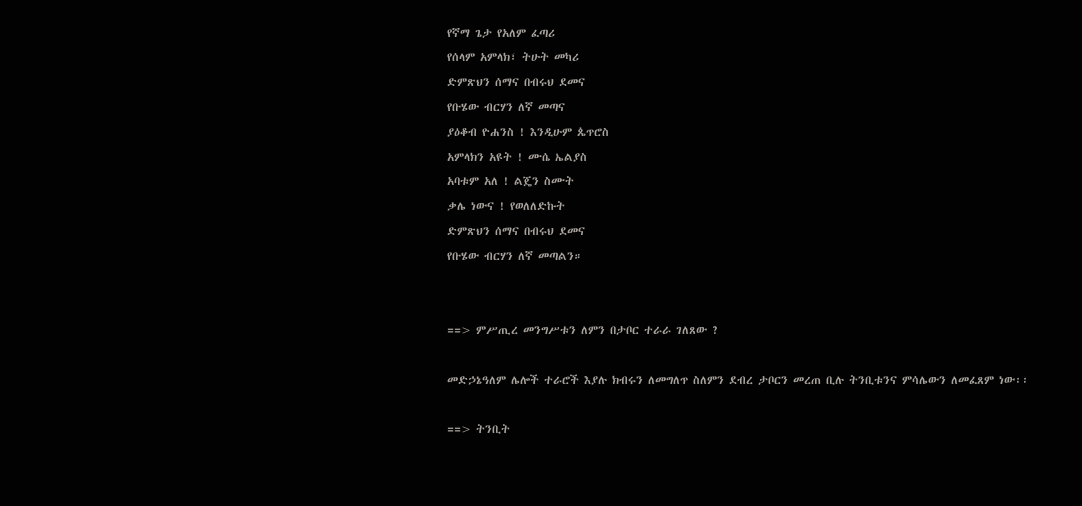የኛማ ጌታ የአለም ፈጣሪ
የሰላም አምላክ፣ ትሁት መካሪ
ድምጽህን ሰማና በብሩህ ደመና
የቡሄው ብርሃን ለኛ መጣና
ያዕቆብ ዮሐንስ ! እንዲሁም ጴጥሮስ
አምላክን አዩት ! ሙሴ ኤልያስ
አባቱም አለ ! ልጄን ስሙት
ቃሌ ነውና ! የወለለድኩት
ድምጽህን ሰማና በብሩህ ደመና
የቡሄው ብርሃን ለኛ መጣልን።


==> ምሥጢረ መንግሥቱን ለምን በታቦር ተራራ ገለጸው ?

መድኃኔዓለም ሌሎች ተራሮች እያሉ ክብሩን ለመግለጥ ስለምን ደብረ ታቦርን መረጠ ቢሉ ትንቢቱንና ምሳሌውን ለመፈጸም ነው፡፡

==> ትንቢት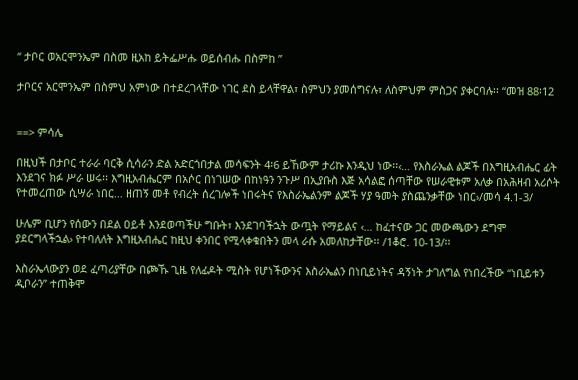“ ታቦር ወአርሞንኤም በስመ ዚአከ ይትፌሥሑ ወይሰብሑ በስምከ ”

ታቦርና አርሞንኤም በስምህ አምነው በተደረገላቸው ነገር ደስ ይላቸዋል፣ ስምህን ያመሰግናሉ፣ ለስምህም ምስጋና ያቀርባሉ፡፡ “መዝ 88፡12


==> ምሳሌ

በዚህች በታቦር ተራራ ባርቅ ሲሳራን ድል አድርጎበታል መሳፍንት 4፡6 ይኸውም ታሪኩ እንዲህ ነው፡፡‹… የእስራኤል ልጆች በእግዚአብሔር ፊት እንደገና ክፉ ሥራ ሠሩ፡፡ እግዚአብሔርም በአሶር በነገሠው በከነዓን ንጉሥ በኢያቡስ እጅ አሳልፎ ሰጣቸው የሠራዊቱም አለቃ በአሕዛብ አሪሶት የተመረጠው ሲሣራ ነበር… ዘጠኝ መቶ የብረት ሰረገሎች ነበሩትና የእስራኤልንም ልጆች ሃያ ዓመት ያስጨንቃቸው ነበር›/መሳ 4.1-3/

ሁሌም ቢሆን የሰውን በደል ዐይቶ እንደወጣችሁ ግቡት፣ እንደገባችኋት ውጧት የማይልና ‹… ከፈተናው ጋር መውጫውን ደግሞ ያደርግላችኋል› የተባለለት እግዚአብሔር ከዚህ ቀንበር የሚላቀቁበትን መላ ራሱ አመለከታቸው፡፡ /1ቆሮ. 10-13/፡፡

እስራኤላውያን ወደ ፈጣሪያቸው በጮኹ ጊዜ የለፊዶት ሚስት የሆነችውንና እስራኤልን በነቢይነትና ዳኝነት ታገለግል የነበረችው “ነቢይቱን ዲቦራን” ተጠቅሞ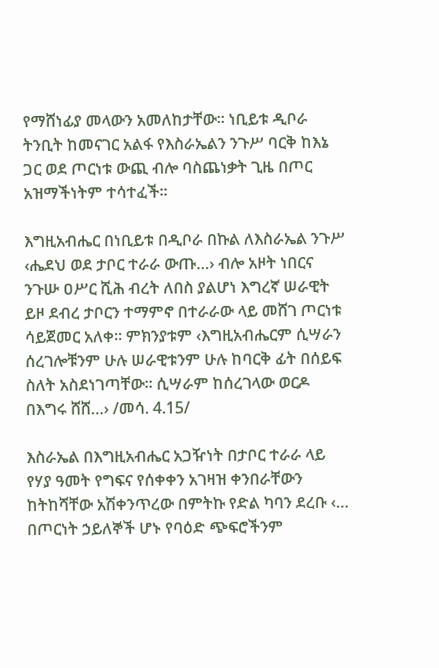የማሸነፊያ መላውን አመለከታቸው፡፡ ነቢይቱ ዲቦራ ትንቢት ከመናገር አልፋ የእስራኤልን ንጉሥ ባርቅ ከእኔ ጋር ወደ ጦርነቱ ውጪ ብሎ ባስጨነቃት ጊዜ በጦር አዝማችነትም ተሳተፈች፡፡

እግዚአብሔር በነቢይቱ በዲቦራ በኩል ለእስራኤል ንጉሥ ‹ሔደህ ወደ ታቦር ተራራ ውጡ…› ብሎ አዞት ነበርና ንጉሡ ዐሥር ሺሕ ብረት ለበስ ያልሆነ እግረኛ ሠራዊት ይዞ ደብረ ታቦርን ተማምኖ በተራራው ላይ መሸገ ጦርነቱ ሳይጀመር አለቀ፡፡ ምክንያቱም ‹እግዚአብሔርም ሲሣራን ሰረገሎቹንም ሁሉ ሠራዊቱንም ሁሉ ከባርቅ ፊት በሰይፍ ስለት አስደነገጣቸው፡፡ ሲሣራም ከሰረገላው ወርዶ በእግሩ ሸሸ…› /መሳ. 4.15/

እስራኤል በእግዚአብሔር አጋዥነት በታቦር ተራራ ላይ የሃያ ዓመት የግፍና የሰቀቀን አገዛዝ ቀንበራቸውን ከትከሻቸው አሽቀንጥረው በምትኩ የድል ካባን ደረቡ ‹… በጦርነት ኃይለኞች ሆኑ የባዕድ ጭፍሮችንም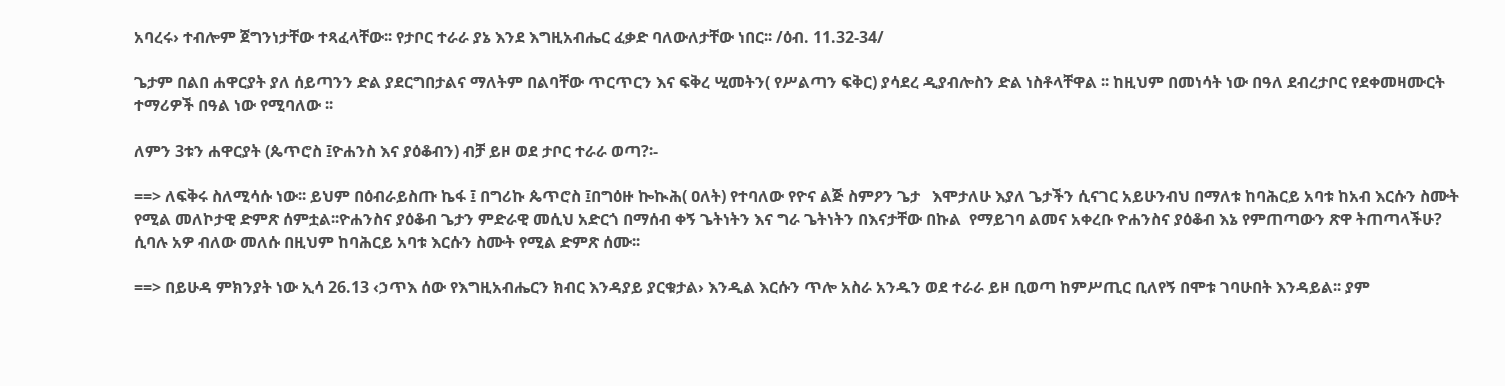አባረሩ› ተብሎም ጀግንነታቸው ተጻፈላቸው፡፡ የታቦር ተራራ ያኔ እንደ እግዚአብሔር ፈቃድ ባለውለታቸው ነበር፡፡ /ዕብ. 11.32-34/

ጌታም በልበ ሐዋርያት ያለ ሰይጣንን ድል ያደርግበታልና ማለትም በልባቸው ጥርጥርን እና ፍቅረ ሢመትን( የሥልጣን ፍቅር) ያሳደረ ዲያብሎስን ድል ነስቶላቸዋል ፡፡ ከዚህም በመነሳት ነው በዓለ ደብረታቦር የደቀመዛሙርት ተማሪዎች በዓል ነው የሚባለው ፡፡

ለምን 3ቱን ሐዋርያት (ጴጥሮስ ፤ዮሐንስ እና ያዕቆብን) ብቻ ይዞ ወደ ታቦር ተራራ ወጣ?፡-

==> ለፍቅሩ ስለሚሳሱ ነው፡፡ ይህም በዕብራይስጡ ኬፋ ፤ በግሪኩ ጴጥሮስ ፤በግዕዙ ኰኲሕ( ዐለት) የተባለው የዮና ልጅ ስምዖን ጌታ   እሞታለሁ እያለ ጌታችን ሲናገር አይሁንብህ በማለቱ ከባሕርይ አባቱ ከአብ እርሱን ስሙት የሚል መለኮታዊ ድምጽ ሰምቷል፡፡ዮሐንስና ያዕቆብ ጌታን ምድራዊ መሲህ አድርጎ በማሰብ ቀኝ ጌትነትን እና ግራ ጌትነትን በእናታቸው በኩል  የማይገባ ልመና አቀረቡ ዮሐንስና ያዕቆብ እኔ የምጠጣውን ጽዋ ትጠጣላችሁ? ሲባሉ አዎ ብለው መለሱ በዚህም ከባሕርይ አባቱ እርሱን ስሙት የሚል ድምጽ ሰሙ፡፡

==> በይሁዳ ምክንያት ነው ኢሳ 26.13 ‹ኃጥእ ሰው የእግዚአብሔርን ክብር እንዳያይ ያርቁታል› እንዲል እርሱን ጥሎ አስራ አንዱን ወደ ተራራ ይዞ ቢወጣ ከምሥጢር ቢለየኝ በሞቱ ገባሁበት እንዳይል፡፡ ያም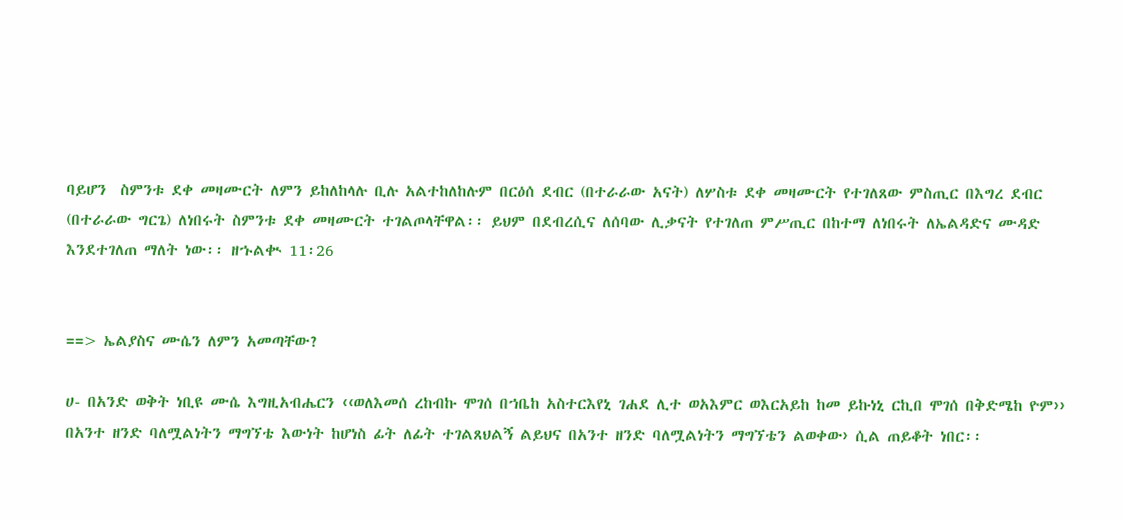ባይሆን  ስምንቱ ደቀ መዛሙርት ለምን ይከለከላሉ ቢሉ አልተከለከሉም በርዕሰ ደብር (በተራራው አናት) ለሦስቱ ደቀ መዛሙርት የተገለጸው ምስጢር በእግረ ደብር (በተራራው ግርጌ) ለነበሩት ስምንቱ ደቀ መዛሙርት ተገልጦላቸዋል፡፡ ይህም በደብረሲና ለሰባው ሊቃናት የተገለጠ ምሥጢር በከተማ ለነበሩት ለኤልዳድና ሙዳድ እንደተገለጠ ማለት ነው፡፡ ዘኁልቊ 11፡26


==> ኤልያስና ሙሴን ለምን አመጣቸው?

ሀ- በአንድ ወቅት ነቢዩ ሙሴ እግዚአብሔርን ‹‹ወለእመሰ ረከብኩ ሞገሰ በኀቤከ አስተርእየኒ ገሐደ ሊተ ወአእምር ወእርአይከ ከመ ይኩነኒ ርኪበ ሞገሰ በቅድሜከ ዮም›› በአንተ ዘንድ ባለሟልነትን ማግኘቴ እውነት ከሆነስ ፊት ለፊት ተገልጸህልኝ ልይህና በአንተ ዘንድ ባለሟልነትን ማግኘቴን ልወቀው› ሲል ጠይቆት ነበር፡፡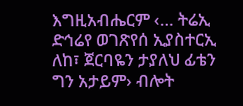እግዚአብሔርም ‹… ትሬኢ ድኅሬየ ወገጽየሰ ኢያስተርኢ ለከ፣ ጀርባዬን ታያለህ ፊቴን ግን አታይም› ብሎት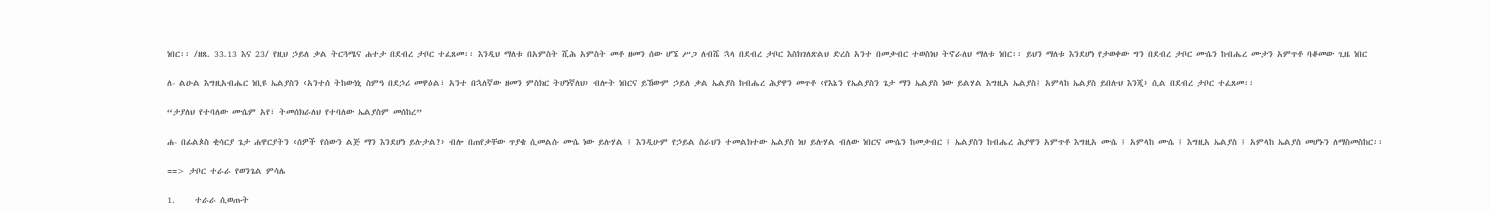ነበር፡፡ /ዘጸ. 33.13 እና 23/ የዚህ ኃይለ ቃል ትርጓሜና ሐተታ በደብረ ታቦር ተፈጸመ፡፡ እንዲህ ማለቱ በአምስት ሺሕ አምስት መቶ ዘመን ሰው ሆኜ ሥጋ ለብሼ ኋላ በደብረ ታቦር እስክገለጽልህ ድረስ አንተ በመቃብር ተወስነህ ትኖራለህ ማለቱ ነበር፡፡ ይህን ማለቱ እንደሆነ የታወቀው ግን በደብረ ታቦር ሙሴን ከብሔረ ሙታን አምጥቶ ባቆመው ጊዜ ነበር

ለ- ልዑል እግዚአብሔር ነቢዩ ኤልያስን ‹አንተሰ ትከውነኒ ስምዓ በደኃሪ መዋዕል፣ አንተ በኋለኛው ዘመን ምስክር ትሆነኛለህ› ብሎት ነበርና ይኸውም ኃይለ ቃል ኤልያስ ከብሔረ ሕያዋን መጥቶ ‹የእኔን የኤልያስን ጌታ ማን ኤልያስ ነው ይልሃል እግዚአ ኤልያስ፤ አምላከ ኤልያስ ይበሉህ እንጂ› ሲል በደብረ ታቦር ተፈጸመ፡፡

“ታያለህ የተባለው ሙሴም አየ፣ ትመሰክራለህ የተባለው ኤልያስም መሰከረ”

ሐ- በፊልጶስ ቂሳርያ ጌታ ሐዋርያትን ‹ሰዎች የሰውን ልጅ ማን እንደሆነ ይሉታል?› ብሎ በጠየቃቸው ጥያቄ ሲመልሱ ሙሴ ነው ይሉሃል ፤ እንዲሁም የኃይል ስራህን ተመልክተው ኤልያስ ነህ ይሉሃል ብለው ነበርና ሙሴን ከመቃብር ፤ ኤልያስን ከብሔረ ሕያዋን አምጥቶ እግዚአ ሙሴ ፤ አምላከ ሙሴ ፤ እግዚአ ኤልያስ ፤ አምላከ ኤልያስ መሆኑን ለማስመስከር፡፡

==> ታቦር ተራራ የወንጌል ምሳሌ

1.     ተራራ ሲወጡት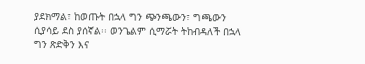ያደክማል፣ ከወጡት በኋላ ግን ጭንጫውን፣ ግጫውን ሲያሳይ ደስ ያሰኛል፡፡ ወንጌልም ሲማሯት ትከብዳለች በኋላ ግን ጽድቅን እና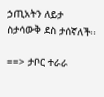ኃጢአትን ለይታ ስታሳውቅ ደስ ታሰኛለች፡፡

==> ታቦር ተራራ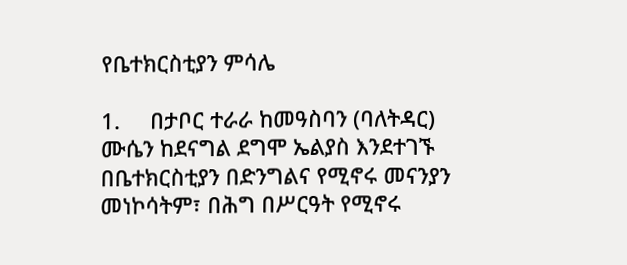የቤተክርስቲያን ምሳሌ

1.     በታቦር ተራራ ከመዓስባን (ባለትዳር) ሙሴን ከደናግል ደግሞ ኤልያስ እንደተገኙ በቤተክርስቲያን በድንግልና የሚኖሩ መናንያን መነኮሳትም፣ በሕግ በሥርዓት የሚኖሩ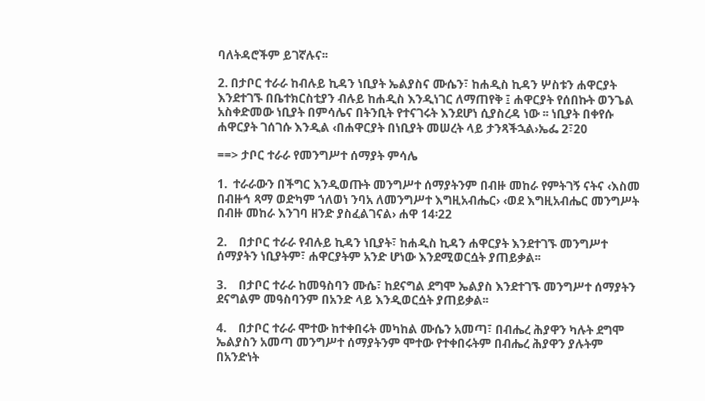ባለትዳሮችም ይገኛሉና፡፡

2. በታቦር ተራራ ከብሉይ ኪዳን ነቢያት ኤልያስና ሙሴን፣ ከሐዲስ ኪዳን ሦስቱን ሐዋርያት እንደተገኙ በቤተክርስቲያን ብሉይ ከሐዲስ እንዲነገር ለማጠየቅ ፤ ሐዋርያት የሰበኩት ወንጌል አስቀድመው ነቢያት በምሳሌና በትንቢት የተናገሩት እንደሆነ ሲያስረዳ ነው ፡፡ ነቢያት በቀየሱ ሐዋርያት ገሰገሱ እንዲል ‹በሐዋርያት በነቢያት መሠረት ላይ ታንጻችኋል›ኤፌ 2፣20

==> ታቦር ተራራ የመንግሥተ ሰማያት ምሳሌ

1.  ተራራውን በችግር እንዲወጡት መንግሥተ ሰማያትንም በብዙ መከራ የምትገኝ ናትና ‹እስመ በብዙኅ ጻማ ወድካም ኀለወነ ንባአ ለመንግሥተ እግዚአብሔር› ‹ወደ እግዚአብሔር መንግሥት በብዙ መከራ እንገባ ዘንድ ያስፈልገናል› ሐዋ 14፡22

2.    በታቦር ተራራ የብሉይ ኪዳን ነቢያት፣ ከሐዲስ ኪዳን ሐዋርያት እንደተገኙ መንግሥተ ሰማያትን ነቢያትም፣ ሐዋርያትም አንድ ሆነው እንደሚወርሷት ያጠይቃል፡፡

3.    በታቦር ተራራ ከመዓስባን ሙሴ፣ ከደናግል ደግሞ ኤልያስ እንደተገኙ መንግሥተ ሰማያትን ደናግልም መዓስባንም በአንድ ላይ እንዲወርሷት ያጠይቃል፡፡

4.    በታቦር ተራራ ሞተው ከተቀበሩት መካከል ሙሴን አመጣ፣ በብሔረ ሕያዋን ካሉት ደግሞ ኤልያስን አመጣ መንግሥተ ሰማያትንም ሞተው የተቀበሩትም በብሔረ ሕያዋን ያሉትም በአንድነት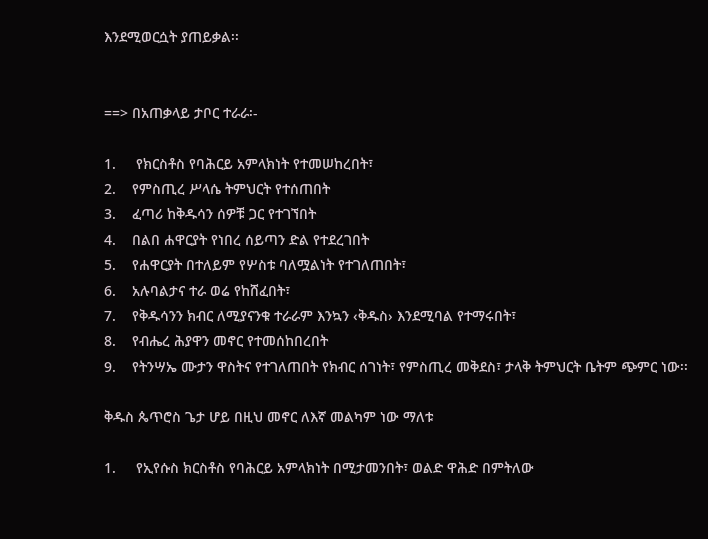እንደሚወርሷት ያጠይቃል፡፡


==> በአጠቃላይ ታቦር ተራራ፡-

1.     የክርስቶስ የባሕርይ አምላክነት የተመሠከረበት፣
2.    የምስጢረ ሥላሴ ትምህርት የተሰጠበት
3.    ፈጣሪ ከቅዱሳን ሰዎቹ ጋር የተገኘበት
4.    በልበ ሐዋርያት የነበረ ሰይጣን ድል የተደረገበት
5.    የሐዋርያት በተለይም የሦስቱ ባለሟልነት የተገለጠበት፣
6.    አሉባልታና ተራ ወሬ የከሸፈበት፣
7.    የቅዱሳንን ክብር ለሚያናንቁ ተራራም እንኳን ‹ቅዱስ› እንደሚባል የተማሩበት፣
8.    የብሔረ ሕያዋን መኖር የተመሰከበረበት
9.    የትንሣኤ ሙታን ዋስትና የተገለጠበት የክብር ሰገነት፣ የምስጢረ መቅደስ፣ ታላቅ ትምህርት ቤትም ጭምር ነው፡፡

ቅዱስ ጴጥሮስ ጌታ ሆይ በዚህ መኖር ለእኛ መልካም ነው ማለቱ

1.     የኢየሱስ ክርስቶስ የባሕርይ አምላክነት በሚታመንበት፣ ወልድ ዋሕድ በምትለው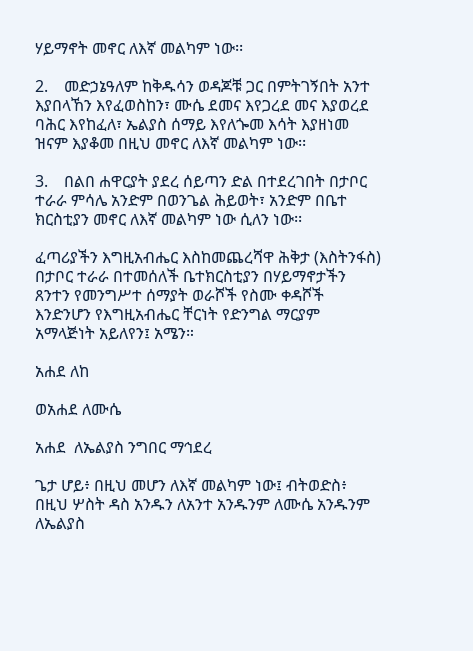ሃይማኖት መኖር ለእኛ መልካም ነው፡፡

2.    መድኃኔዓለም ከቅዱሳን ወዳጆቹ ጋር በምትገኝበት አንተ እያበላኸን እየፈወስከን፣ ሙሴ ደመና እየጋረደ መና እያወረደ ባሕር እየከፈለ፣ ኤልያስ ሰማይ እየለጐመ እሳት እያዘነመ ዝናም እያቆመ በዚህ መኖር ለእኛ መልካም ነው፡፡

3.    በልበ ሐዋርያት ያደረ ሰይጣን ድል በተደረገበት በታቦር ተራራ ምሳሌ አንድም በወንጌል ሕይወት፣ አንድም በቤተ ክርስቲያን መኖር ለእኛ መልካም ነው ሲለን ነው፡፡

ፈጣሪያችን እግዚአብሔር እስከመጨረሻዋ ሕቅታ (እስትንፋስ) በታቦር ተራራ በተመሰለች ቤተክርስቲያን በሃይማኖታችን ጸንተን የመንግሥተ ሰማያት ወራሾች የስሙ ቀዳሾች እንድንሆን የእግዚአብሔር ቸርነት የድንግል ማርያም አማላጅነት አይለየን፤ አሜን።

አሐደ ለከ

ወአሐደ ለሙሴ

አሐደ  ለኤልያስ ንግበር ማኅደረ

ጌታ ሆይ፥ በዚህ መሆን ለእኛ መልካም ነው፤ ብትወድስ፥ በዚህ ሦስት ዳስ አንዱን ለአንተ አንዱንም ለሙሴ አንዱንም ለኤልያስ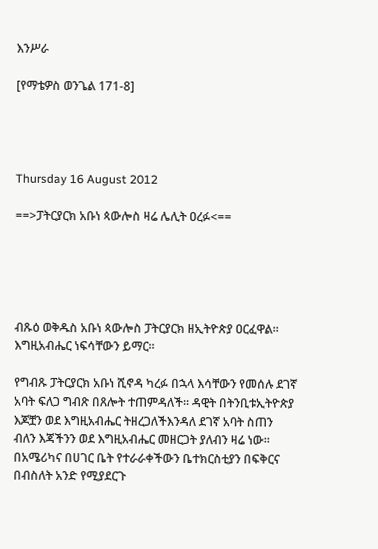እንሥራ

[የማቴዎስ ወንጌል 171-8]




Thursday 16 August 2012

==>ፓትርያርክ አቡነ ጳውሎስ ዛሬ ሌሊት ዐረፉ<==





ብጹዕ ወቅዱስ አቡነ ጳውሎስ ፓትርያርክ ዘኢትዮጵያ ዐርፈዋል፡፡ እግዚአብሔር ነፍሳቸውን ይማር።

የግብጹ ፓትርያርክ አቡነ ሺኖዳ ካረፉ በኋላ እሳቸውን የመሰሉ ደገኛ አባት ፍለጋ ግብጽ በጸሎት ተጠምዳለች። ዳዊት በትንቢቱኢትዮጵያ እጆቿን ወደ እግዚአብሔር ትዘረጋለችእንዳለ ደገኛ አባት ስጠን ብለን እጃችንን ወደ እግዚአብሔር መዘርጋት ያለብን ዛሬ ነው። በአሜሪካና በሀገር ቤት የተራራቀችውን ቤተክርስቲያን በፍቅርና በብስለት አንድ የሚያደርጉ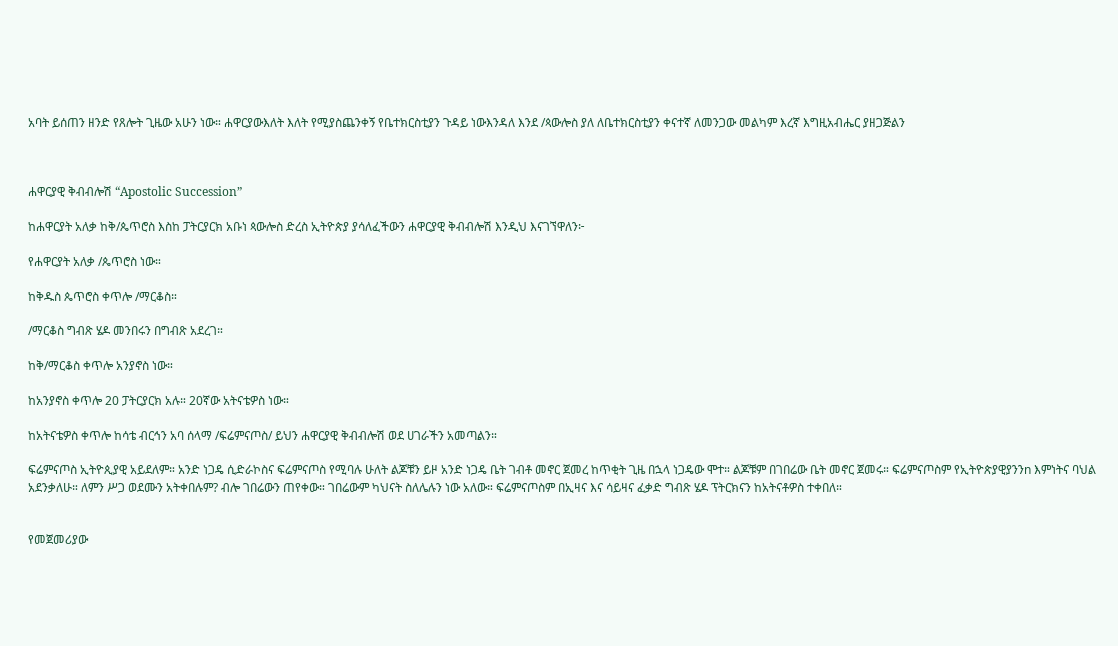አባት ይሰጠን ዘንድ የጸሎት ጊዜው አሁን ነው። ሐዋርያውእለት እለት የሚያስጨንቀኝ የቤተክርስቲያን ጉዳይ ነውእንዳለ እንደ /ጳውሎስ ያለ ለቤተክርስቲያን ቀናተኛ ለመንጋው መልካም እረኛ እግዚአብሔር ያዘጋጅልን



ሐዋርያዊ ቅብብሎሽ “Apostolic Succession”

ከሐዋርያት አለቃ ከቅ/ጴጥሮስ እስከ ፓትርያርክ አቡነ ጳውሎስ ድረስ ኢትዮጵያ ያሳለፈችውን ሐዋርያዊ ቅብብሎሽ እንዲህ እናገኘዋለን፦

የሐዋርያት አለቃ /ጴጥሮስ ነው።

ከቅዱስ ጴጥሮስ ቀጥሎ /ማርቆስ።

/ማርቆስ ግብጽ ሄዶ መንበሩን በግብጽ አደረገ።

ከቅ/ማርቆስ ቀጥሎ አንያኖስ ነው።

ከአንያኖስ ቀጥሎ 20 ፓትርያርክ አሉ። 20ኛው አትናቴዎስ ነው።

ከአትናቴዎስ ቀጥሎ ከሳቴ ብርኅን አባ ሰላማ /ፍሬምናጦስ/ ይህን ሐዋርያዊ ቅብብሎሽ ወደ ሀገራችን አመጣልን።

ፍሬምናጦስ ኢትዮጲያዊ አይደለም። አንድ ነጋዴ ሲድራኮስና ፍሬምናጦስ የሚባሉ ሁለት ልጆቹን ይዞ አንድ ነጋዴ ቤት ገብቶ መኖር ጀመረ ከጥቂት ጊዜ በኋላ ነጋዴው ሞተ። ልጆቹም በገበሬው ቤት መኖር ጀመሩ። ፍሬምናጦስም የኢትዮጵያዊያንንn እምነትና ባህል አደንቃለሁ። ለምን ሥጋ ወደሙን አትቀበሉም? ብሎ ገበሬውን ጠየቀው። ገበሬውም ካህናት ስለሌሉን ነው አለው። ፍሬምናጦስም በኢዛና እና ሳይዛና ፈቃድ ግብጽ ሄዶ ፕትርክናን ከአትናቶዎስ ተቀበለ።


የመጀመሪያው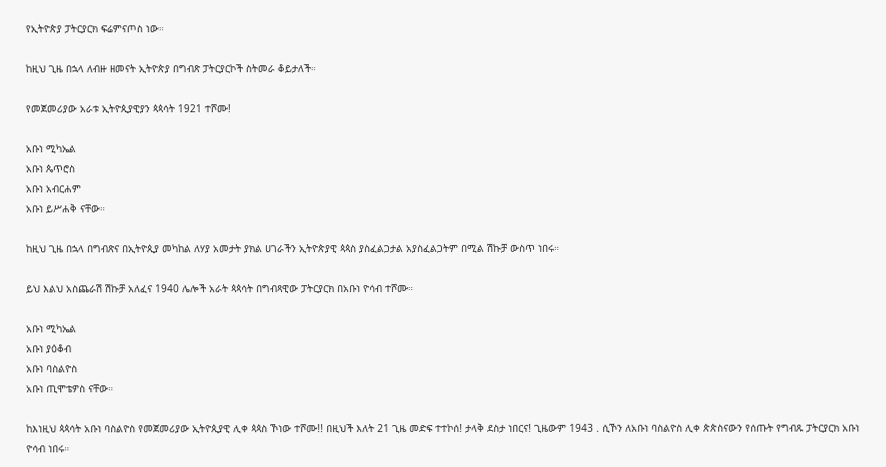የኢትዮጵያ ፓትርያርክ ፍሬምናጦስ ነው።

ከዚህ ጊዜ በኋላ ለብዙ ዘመናት ኢትዮጵያ በግብጽ ፓትርያርኮች ስትመራ ቆይታለች።

የመጀመሪያው አራቱ ኢትዮጲያዊያን ጳጳሳት 1921 ተሾሙ!

አቡነ ሚካኤል
አቡነ ጴጥሮስ
አቡነ አብርሐም
አቡነ ይሥሐቅ ናቸው።

ከዚህ ጊዜ በኋላ በግብጽና በኢትዮጲያ መካከል ለሃያ አመታት ያክል ሀገራችን ኢትዮጵያዊ ጳጳስ ያስፈልጋታል አያስፈልጋትም በሚል ሽኩቻ ውስጥ ነበሩ።

ይህ እልህ አስጨራሽ ሽኩቻ አለፈና 1940 ሌሎች አራት ጳጳሳት በግብጻዊው ፓትርያርክ በአቡነ ዮሳብ ተሾሙ።

አቡነ ሚካኤል
አቡነ ያዕቆብ
አቡነ ባስልዮስ
አቡነ ጢሞቴዎስ ናቸው።

ከእነዚህ ጳጳሳት አቡነ ባስልዮስ የመጀመሪያው ኢትዮጲያዊ ሊቀ ጳጳስ ኾነው ተሾሙ!! በዚህች እለት 21 ጊዜ መድፍ ተተኮሰ! ታላቅ ደስታ ነበርና! ጊዜውም 1943 . ሲኾን ለአቡነ ባስልዮስ ሊቀ ጵጵስናውን የሰጡት የግብጹ ፓትርያርክ አቡነ ዮሳብ ነበሩ።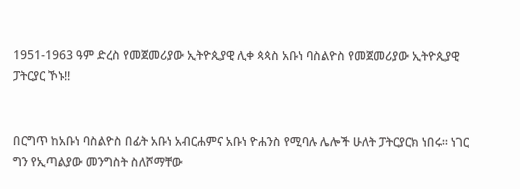1951-1963 ዓም ድረስ የመጀመሪያው ኢትዮጲያዊ ሊቀ ጳጳስ አቡነ ባስልዮስ የመጀመሪያው ኢትዮጲያዊ ፓትርያር ኾኑ!!


በርግጥ ከአቡነ ባስልዮስ በፊት አቡነ አብርሐምና አቡነ ዮሐንስ የሚባሉ ሌሎች ሁለት ፓትርያርክ ነበሩ። ነገር ግን የኢጣልያው መንግስት ስለሾማቸው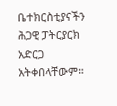ቤተክርስቲያናችን ሕጋዊ ፓትርያርክ አድርጋ አትቀበላቸውም።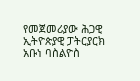የመጀመሪያው ሕጋዊ ኢትዮጵያዊ ፓትርያርክ አቡነ ባስልዮስ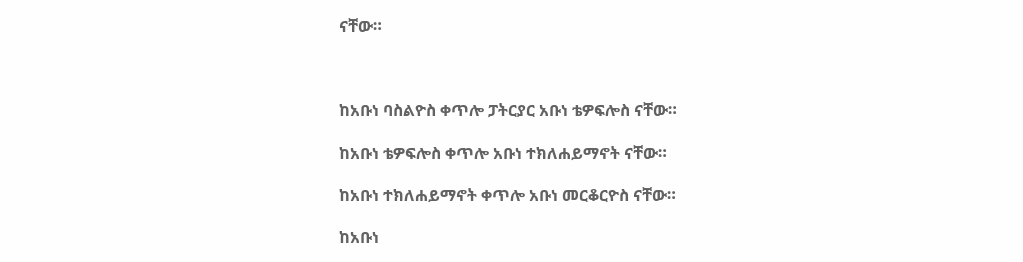ናቸው።



ከአቡነ ባስልዮስ ቀጥሎ ፓትርያር አቡነ ቴዎፍሎስ ናቸው።

ከአቡነ ቴዎፍሎስ ቀጥሎ አቡነ ተክለሐይማኖት ናቸው።

ከአቡነ ተክለሐይማኖት ቀጥሎ አቡነ መርቆርዮስ ናቸው።

ከአቡነ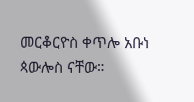መርቆርዮስ ቀጥሎ አቡነ ጳውሎስ ናቸው።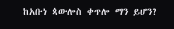ከአቡነ ጳውሎስ ቀጥሎ ማን ይሆን?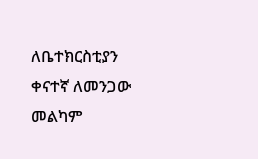ለቤተክርስቲያን ቀናተኛ ለመንጋው መልካም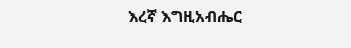እረኛ እግዚአብሔር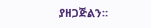ያዘጋጅልን።